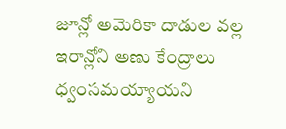జూన్లో అమెరికా దాడుల వల్ల ఇరాన్లోని అణు కేంద్రాలు ధ్వంసమయ్యాయని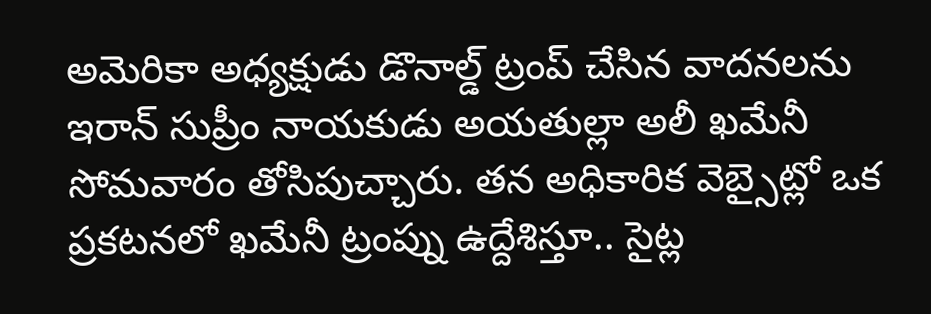అమెరికా అధ్యక్షుడు డొనాల్డ్ ట్రంప్ చేసిన వాదనలను ఇరాన్ సుప్రీం నాయకుడు అయతుల్లా అలీ ఖమేనీ సోమవారం తోసిపుచ్చారు. తన అధికారిక వెబ్సైట్లో ఒక ప్రకటనలో ఖమేనీ ట్రంప్ను ఉద్దేశిస్తూ.. సైట్ల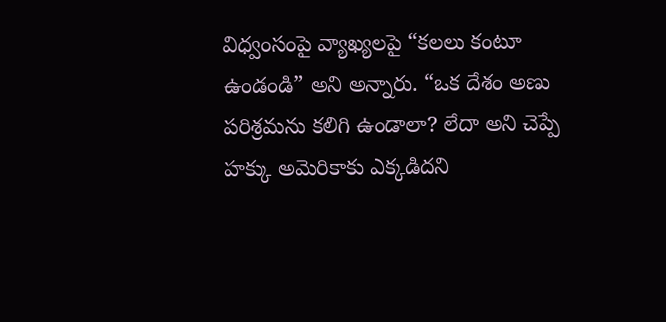విధ్వంసంపై వ్యాఖ్యలపై “కలలు కంటూ ఉండండి” అని అన్నారు. “ఒక దేశం అణు పరిశ్రమను కలిగి ఉండాలా? లేదా అని చెప్పే హక్కు అమెరికాకు ఎక్కడిదని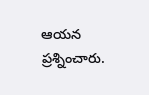ఆయన ప్రశ్నించారు.